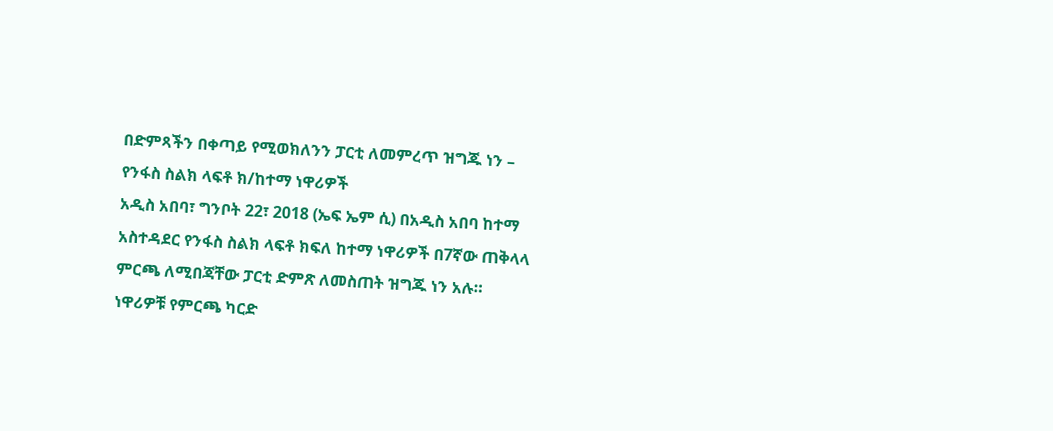በድምጻችን በቀጣይ የሚወክለንን ፓርቲ ለመምረጥ ዝግጁ ነን – የንፋስ ስልክ ላፍቶ ክ/ከተማ ነዋሪዎች
አዲስ አበባ፣ ግንቦት 22፣ 2018 (ኤፍ ኤም ሲ) በአዲስ አበባ ከተማ አስተዳደር የንፋስ ስልክ ላፍቶ ክፍለ ከተማ ነዋሪዎች በ7ኛው ጠቅላላ ምርጫ ለሚበጃቸው ፓርቲ ድምጽ ለመስጠት ዝግጁ ነን አሉ።
ነዋሪዎቹ የምርጫ ካርድ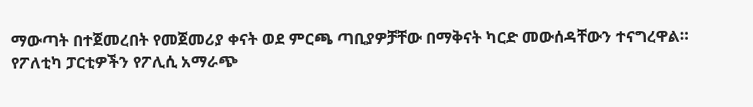ማውጣት በተጀመረበት የመጀመሪያ ቀናት ወደ ምርጫ ጣቢያዎቻቸው በማቅናት ካርድ መውሰዳቸውን ተናግረዋል።
የፖለቲካ ፓርቲዎችን የፖሊሲ አማራጭ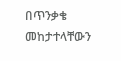በጥንቃቄ መከታተላቸውን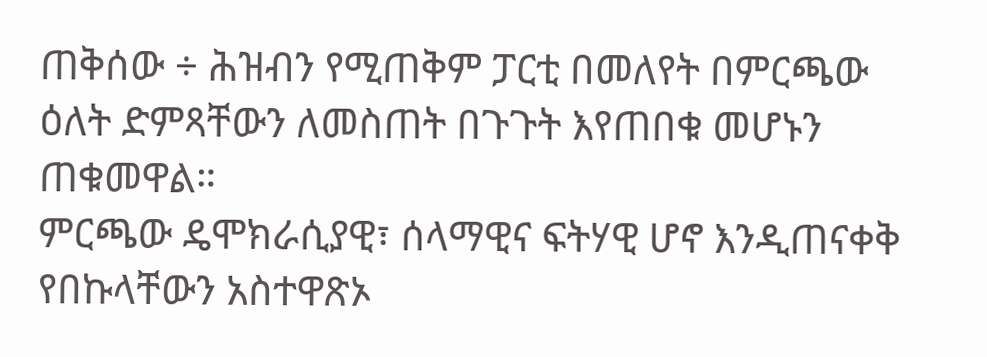ጠቅሰው ÷ ሕዝብን የሚጠቅም ፓርቲ በመለየት በምርጫው ዕለት ድምጻቸውን ለመስጠት በጉጉት እየጠበቁ መሆኑን ጠቁመዋል።
ምርጫው ዴሞክራሲያዊ፣ ሰላማዊና ፍትሃዊ ሆኖ እንዲጠናቀቅ የበኩላቸውን አስተዋጽኦ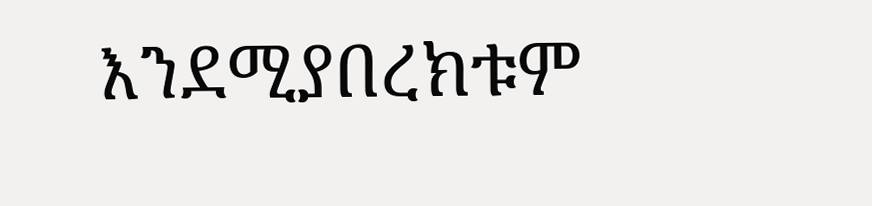እንደሚያበረክቱም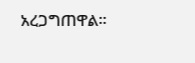አረጋግጠዋል።